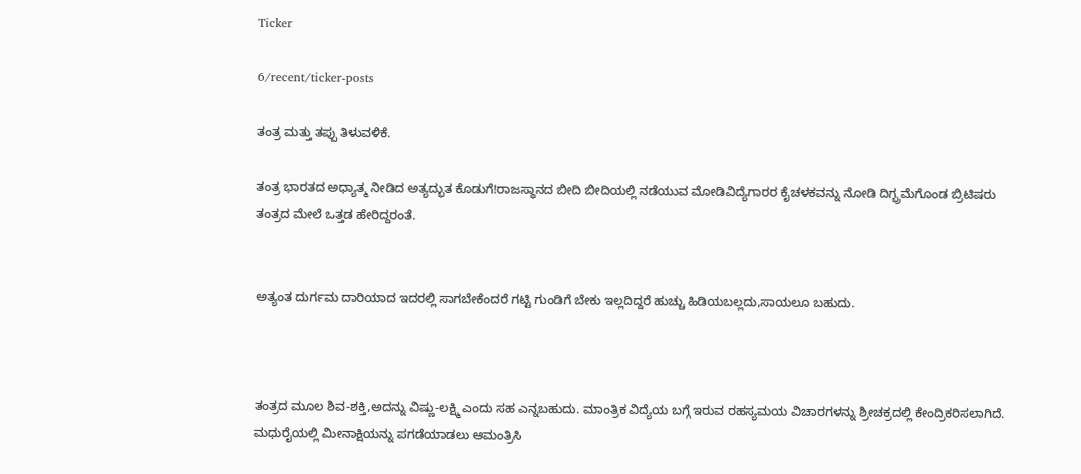Ticker

6/recent/ticker-posts

ತಂತ್ರ ಮತ್ತು ತಪ್ಪು ತಿಳುವಳಿಕೆ.

ತಂತ್ರ ಭಾರತದ ಅಧ್ಯಾತ್ಮ ನೀಡಿದ ಅತ್ಯದ್ಭುತ ಕೊಡುಗೆ!ರಾಜಸ್ಥಾನದ ಬೀದಿ ಬೀದಿಯಲ್ಲಿ ನಡೆಯುವ ಮೋಡಿವಿದ್ಯೆಗಾರರ ಕೈಚಳಕವನ್ನು ನೋಡಿ ದಿಗ್ಭ್ರಮೆಗೊಂಡ ಬ್ರಿಟಿಷರು ತಂತ್ರದ ಮೇಲೆ ಒತ್ತಡ ಹೇರಿದ್ದರಂತೆ.


ಅತ್ಯಂತ ದುರ್ಗಮ ದಾರಿಯಾದ ಇದರಲ್ಲಿ ಸಾಗಬೇಕೆಂದರೆ ಗಟ್ಟಿ ಗುಂಡಿಗೆ ಬೇಕು ಇಲ್ಲದಿದ್ದರೆ ಹುಚ್ಚು ಹಿಡಿಯಬಲ್ಲದು,ಸಾಯಲೂ ಬಹುದು.



ತಂತ್ರದ ಮೂಲ ಶಿವ-ಶಕ್ತಿ,ಅದನ್ನು ವಿಷ್ಣು-ಲಕ್ಷ್ಮಿ ಎಂದು ಸಹ ಎನ್ನಬಹುದು. ಮಾಂತ್ರಿಕ ವಿದ್ಯೆಯ ಬಗ್ಗೆ ಇರುವ ರಹಸ್ಯಮಯ ವಿಚಾರಗಳನ್ನು ಶ್ರೀಚಕ್ರದಲ್ಲಿ ಕೇಂದ್ರಿಕರಿಸಲಾಗಿದೆ. ಮಧುರೈಯಲ್ಲಿ ಮೀನಾಕ್ಷಿಯನ್ನು ಪಗಡೆಯಾಡಲು ಆಮಂತ್ರಿಸಿ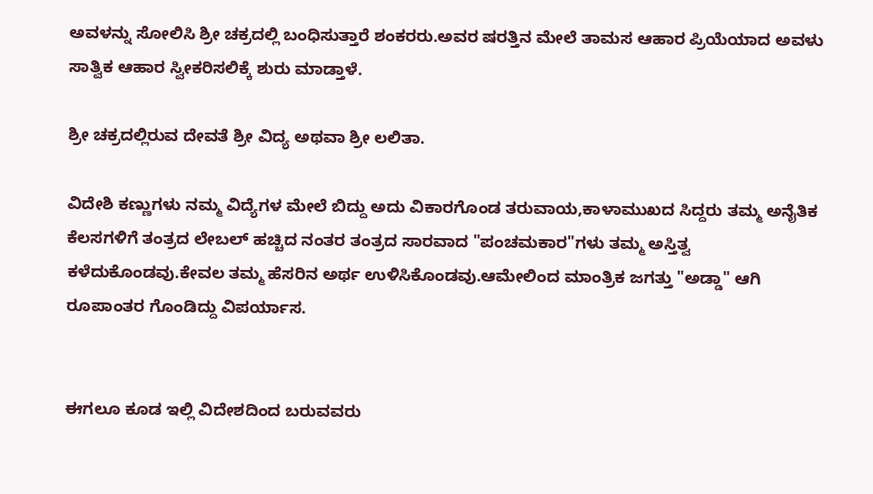ಅವಳನ್ನು ಸೋಲಿಸಿ ಶ್ರೀ ಚಕ್ರದಲ್ಲಿ ಬಂಧಿಸುತ್ತಾರೆ ಶಂಕರರು.ಅವರ ಷರತ್ತಿನ ಮೇಲೆ ತಾಮಸ ಆಹಾರ ಪ್ರಿಯೆಯಾದ ಅವಳು ಸಾತ್ವಿಕ ಆಹಾರ ಸ್ವೀಕರಿಸಲಿಕ್ಕೆ ಶುರು ಮಾಡ್ತಾಳೆ.

ಶ್ರೀ ಚಕ್ರದಲ್ಲಿರುವ ದೇವತೆ ಶ್ರೀ ವಿದ್ಯ ಅಥವಾ ಶ್ರೀ ಲಲಿತಾ.

ವಿದೇಶಿ ಕಣ್ಣುಗಳು ನಮ್ಮ ವಿದ್ಯೆಗಳ ಮೇಲೆ ಬಿದ್ದು ಅದು ವಿಕಾರಗೊಂಡ ತರುವಾಯ,ಕಾಳಾಮುಖದ ಸಿದ್ದರು ತಮ್ಮ ಅನೈತಿಕ ಕೆಲಸಗಳಿಗೆ ತಂತ್ರದ ಲೇಬಲ್ ಹಚ್ಚಿದ ನಂತರ ತಂತ್ರದ ಸಾರವಾದ "ಪಂಚಮಕಾರ"ಗಳು ತಮ್ಮ ಅಸ್ತಿತ್ವ ಕಳೆದುಕೊಂಡವು.ಕೇವಲ ತಮ್ಮ ಹೆಸರಿನ ಅರ್ಥ ಉಳಿಸಿಕೊಂಡವು.ಆಮೇಲಿಂದ ಮಾಂತ್ರಿಕ ಜಗತ್ತು "ಅಡ್ಡಾ" ಆಗಿ ರೂಪಾಂತರ ಗೊಂಡಿದ್ದು ವಿಪರ್ಯಾಸ.


ಈಗಲೂ ಕೂಡ ಇಲ್ಲಿ ವಿದೇಶದಿಂದ ಬರುವವರು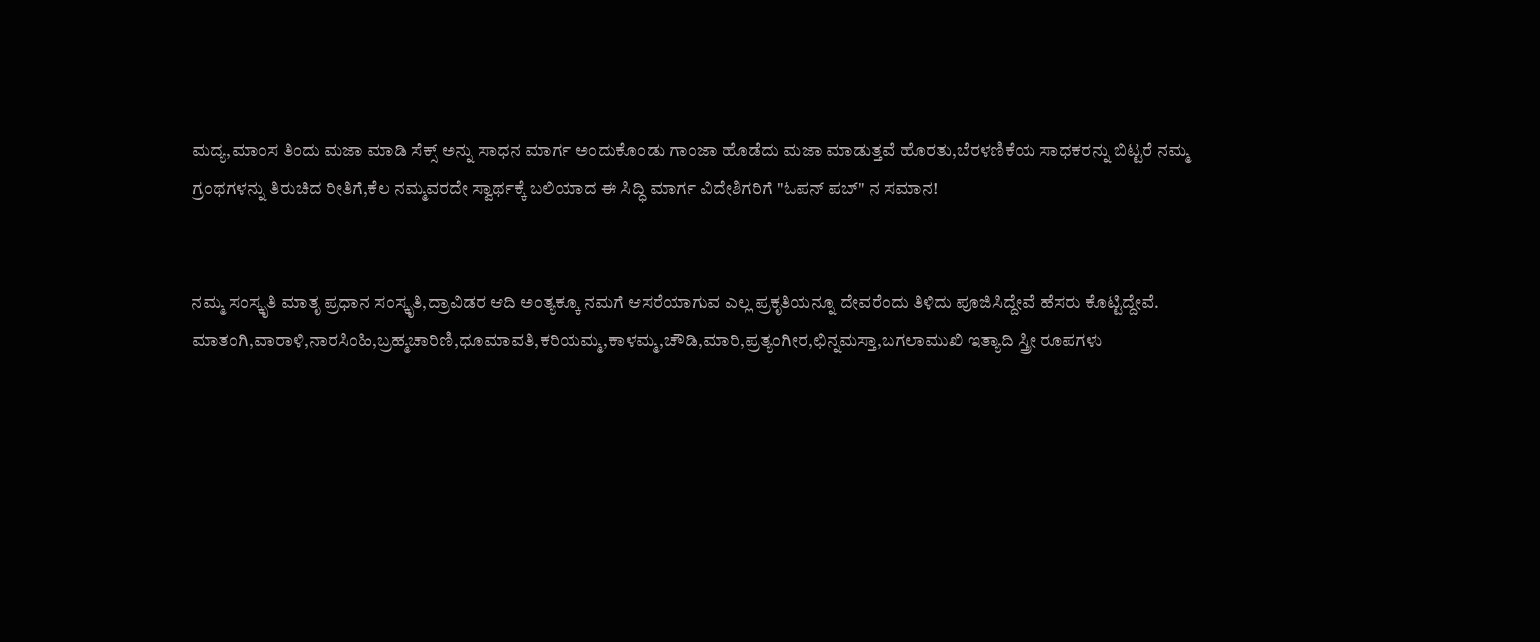ಮದ್ಯ,ಮಾಂಸ ತಿಂದು ಮಜಾ ಮಾಡಿ ಸೆಕ್ಸ್ ಅನ್ನು ಸಾಧನ ಮಾರ್ಗ ಅಂದುಕೊಂಡು ಗಾಂಜಾ ಹೊಡೆದು ಮಜಾ ಮಾಡುತ್ತವೆ ಹೊರತು,ಬೆರಳಣಿಕೆಯ ಸಾಧಕರನ್ನು ಬಿಟ್ಟರೆ ನಮ್ಮ ಗ್ರಂಥಗಳನ್ನು ತಿರುಚಿದ ರೀತಿಗೆ,ಕೆಲ ನಮ್ಮವರದೇ ಸ್ವಾರ್ಥಕ್ಕೆ ಬಲಿಯಾದ ಈ ಸಿದ್ಧಿ ಮಾರ್ಗ ವಿದೇಶಿಗರಿಗೆ "ಓಪನ್ ಪಬ್" ನ ಸಮಾನ!


ನಮ್ಮ ಸಂಸ್ಕೃತಿ ಮಾತೃ ಪ್ರಧಾನ ಸಂಸ್ಕೃತಿ,ದ್ರಾವಿಡರ ಆದಿ ಅಂತ್ಯಕ್ಕೂ ನಮಗೆ ಆಸರೆಯಾಗುವ ಎಲ್ಲ ಪ್ರಕೃತಿಯನ್ನೂ ದೇವರೆಂದು ತಿಳಿದು ಪೂಜಿಸಿದ್ದೇವೆ ಹೆಸರು ಕೊಟ್ಟಿದ್ದೇವೆ. ಮಾತಂಗಿ,ವಾರಾಳಿ,ನಾರಸಿಂಹಿ,ಬ್ರಹ್ಮಚಾರಿಣಿ,ಧೂಮಾವತಿ,ಕರಿಯಮ್ಮ,ಕಾಳಮ್ಮ,ಚೌಡಿ,ಮಾರಿ,ಪ್ರತ್ಯಂಗೀರ,ಛಿನ್ನಮಸ್ತಾ,ಬಗಲಾಮುಖಿ ಇತ್ಯಾದಿ ಸ್ತ್ರೀ ರೂಪಗಳು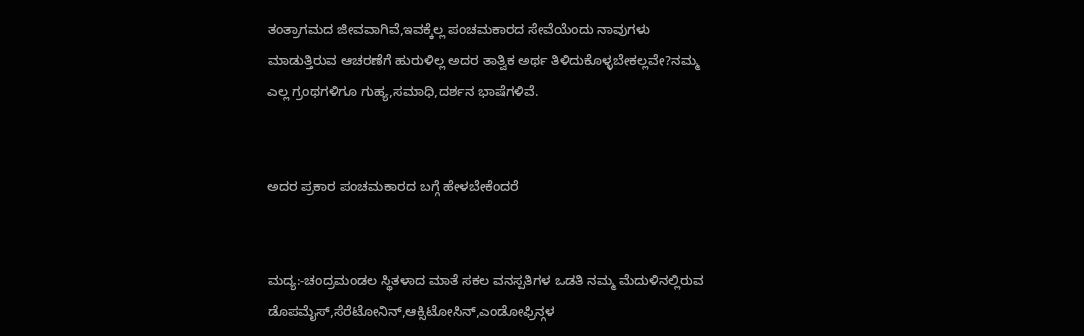ತಂತ್ರಾಗಮದ ಜೀವವಾಗಿವೆ,ಇವಕ್ಕೆಲ್ಲ ಪಂಚಮಕಾರದ ಸೇವೆಯೆಂದು ನಾವುಗಳು ಮಾಡುತ್ತಿರುವ ಆಚರಣೆಗೆ ಹುರುಳಿಲ್ಲ ಅದರ ತಾತ್ವಿಕ ಅರ್ಥ ತಿಳಿದುಕೊಳ್ಳಬೇಕಲ್ಲವೇ?ನಮ್ಮ ಎಲ್ಲ ಗ್ರಂಥಗಳಿಗೂ ಗುಹ್ಯ,ಸಮಾಧಿ,ದರ್ಶನ ಭಾಷೆಗಳಿವೆ.


ಅದರ ಪ್ರಕಾರ ಪಂಚಮಕಾರದ ಬಗ್ಗೆ ಹೇಳಬೇಕೆಂದರೆ


ಮದ್ಯ:-ಚಂದ್ರಮಂಡಲ ಸ್ಥಿತಳಾದ ಮಾತೆ ಸಕಲ ವನಸ್ಪತಿಗಳ ಒಡತಿ ನಮ್ಮ ಮೆದುಳಿನಲ್ಲಿರುವ ಡೊಪಮೈಸ್,ಸೆರೆಟೋನಿನ್,ಆಕ್ಸಿಟೋಸಿನ್,ಎಂಡೋಫ್ರಿನ್ಗಳ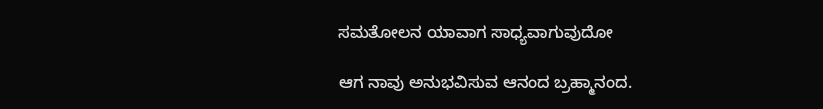ಸಮತೋಲನ ಯಾವಾಗ ಸಾಧ್ಯವಾಗುವುದೋ

ಆಗ ನಾವು ಅನುಭವಿಸುವ ಆನಂದ ಬ್ರಹ್ಮಾನಂದ.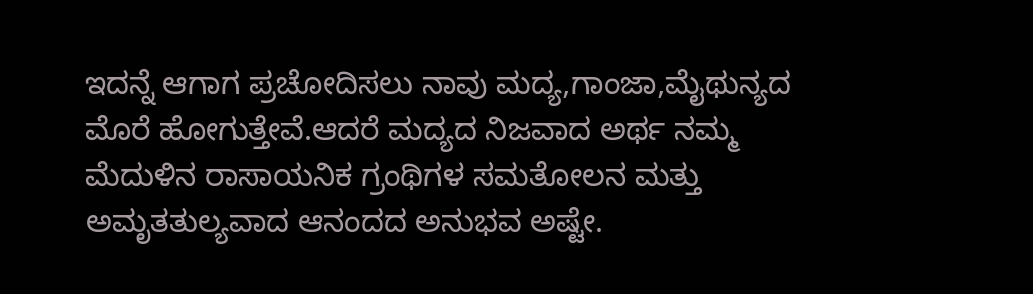ಇದನ್ನೆ ಆಗಾಗ ಪ್ರಚೋದಿಸಲು ನಾವು ಮದ್ಯ,ಗಾಂಜಾ,ಮೈಥುನ್ಯದ ಮೊರೆ ಹೋಗುತ್ತೇವೆ.ಆದರೆ ಮದ್ಯದ ನಿಜವಾದ ಅರ್ಥ ನಮ್ಮ  ಮೆದುಳಿನ ರಾಸಾಯನಿಕ ಗ್ರಂಥಿಗಳ ಸಮತೋಲನ ಮತ್ತು ಅಮೃತತುಲ್ಯವಾದ ಆನಂದದ ಅನುಭವ ಅಷ್ಟೇ.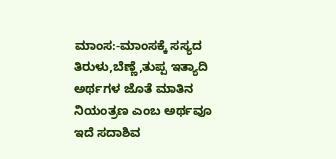ಮಾಂಸ:-ಮಾಂಸಕ್ಕೆ ಸಸ್ಯದ ತಿರುಳು,ಬೆಣ್ಣೆ,ತುಪ್ಪ ಇತ್ಯಾದಿ ಅರ್ಥಗಳ ಜೊತೆ ಮಾತಿನ ನಿಯಂತ್ರಣ ಎಂಬ ಅರ್ಥವೂ ಇದೆ ಸದಾಶಿವ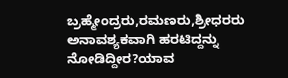ಬ್ರಹ್ಮೇಂದ್ರರು,ರಮಣರು,ಶ್ರೀಧರರು ಅನಾವಶ್ಯಕವಾಗಿ ಹರಟಿದ್ದನ್ನು ನೋಡಿದ್ದೀರ?ಯಾವ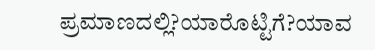ಪ್ರಮಾಣದಲ್ಲಿ?ಯಾರೊಟ್ಟಿಗೆ?ಯಾವ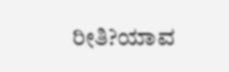ರೀತಿ?ಯಾವ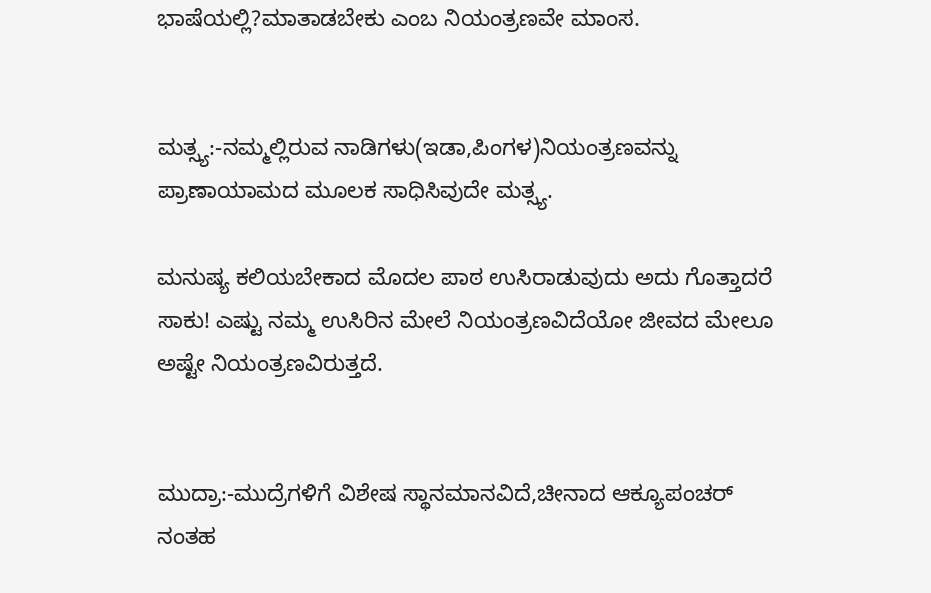ಭಾಷೆಯಲ್ಲಿ?ಮಾತಾಡಬೇಕು ಎಂಬ ನಿಯಂತ್ರಣವೇ ಮಾಂಸ.


ಮತ್ಸ್ಯ:-ನಮ್ಮಲ್ಲಿರುವ ನಾಡಿಗಳು(ಇಡಾ,ಪಿಂಗಳ)ನಿಯಂತ್ರಣವನ್ನು ಪ್ರಾಣಾಯಾಮದ ಮೂಲಕ ಸಾಧಿಸಿವುದೇ ಮತ್ಸ್ಯ.

ಮನುಷ್ಯ ಕಲಿಯಬೇಕಾದ ಮೊದಲ ಪಾಠ ಉಸಿರಾಡುವುದು ಅದು ಗೊತ್ತಾದರೆ ಸಾಕು! ಎಷ್ಟು ನಮ್ಮ ಉಸಿರಿನ ಮೇಲೆ ನಿಯಂತ್ರಣವಿದೆಯೋ ಜೀವದ ಮೇಲೂ ಅಷ್ಟೇ ನಿಯಂತ್ರಣವಿರುತ್ತದೆ.


ಮುದ್ರಾ:-ಮುದ್ರೆಗಳಿಗೆ ವಿಶೇಷ ಸ್ಥಾನಮಾನವಿದೆ,ಚೀನಾದ ಆಕ್ಯೂಪಂಚರ್ ನಂತಹ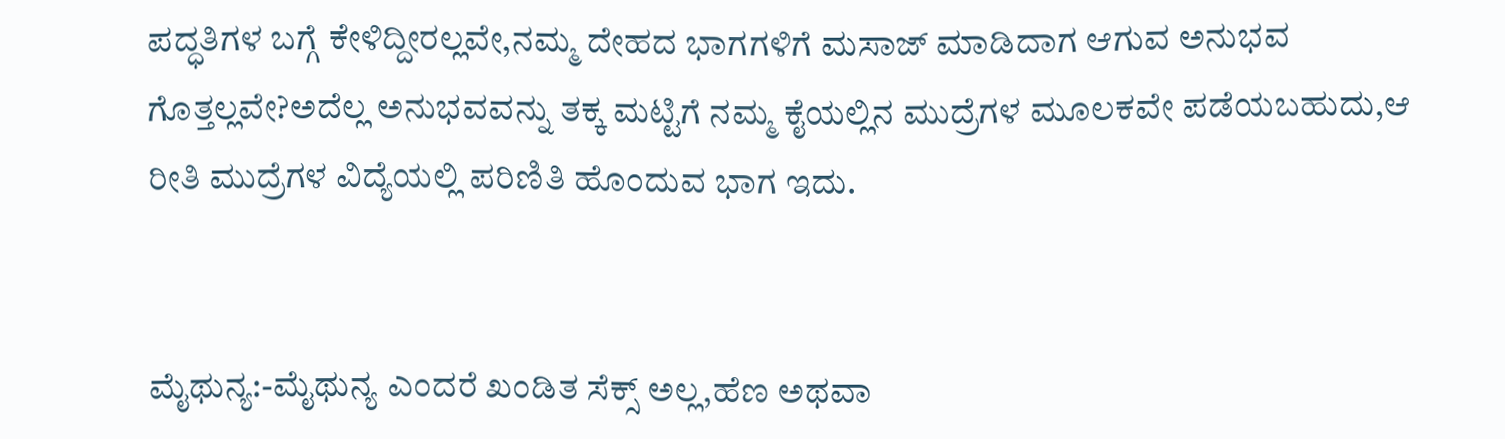ಪದ್ಧತಿಗಳ ಬಗ್ಗೆ ಕೇಳಿದ್ದೀರಲ್ಲವೇ,ನಮ್ಮ ದೇಹದ ಭಾಗಗಳಿಗೆ ಮಸಾಜ್ ಮಾಡಿದಾಗ ಆಗುವ ಅನುಭವ ಗೊತ್ತಲ್ಲವೇ?ಅದೆಲ್ಲ ಅನುಭವವನ್ನು ತಕ್ಕ ಮಟ್ಟಿಗೆ ನಮ್ಮ ಕೈಯಲ್ಲಿನ ಮುದ್ರೆಗಳ ಮೂಲಕವೇ ಪಡೆಯಬಹುದು,ಆ ರೀತಿ ಮುದ್ರೆಗಳ ವಿದ್ಯೆಯಲ್ಲಿ ಪರಿಣಿತಿ ಹೊಂದುವ ಭಾಗ ಇದು.


ಮೈಥುನ್ಯ:-ಮೈಥುನ್ಯ ಎಂದರೆ ಖಂಡಿತ ಸೆಕ್ಸ್ ಅಲ್ಲ,ಹೆಣ ಅಥವಾ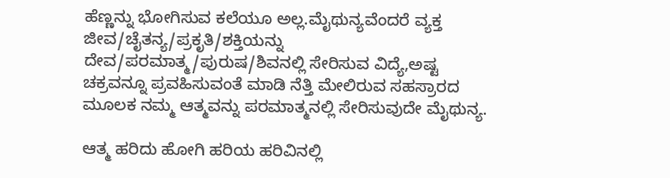ಹೆಣ್ಣನ್ನು ಭೋಗಿಸುವ ಕಲೆಯೂ ಅಲ್ಲ.ಮೈಥುನ್ಯವೆಂದರೆ ವ್ಯಕ್ತ ಜೀವ/ಚೈತನ್ಯ/ಪ್ರಕೃತಿ/ಶಕ್ತಿಯನ್ನು ದೇವ/ಪರಮಾತ್ಮ/ಪುರುಷ/ಶಿವನಲ್ಲಿ ಸೇರಿಸುವ ವಿದ್ಯೆ,ಅಷ್ಟ ಚಕ್ರವನ್ನೂ ಪ್ರವಹಿಸುವಂತೆ ಮಾಡಿ ನೆತ್ತಿ ಮೇಲಿರುವ ಸಹಸ್ರಾರದ ಮೂಲಕ ನಮ್ಮ ಆತ್ಮವನ್ನು ಪರಮಾತ್ಮನಲ್ಲಿ ಸೇರಿಸುವುದೇ ಮೈಥುನ್ಯ.

ಆತ್ಮ ಹರಿದು ಹೋಗಿ ಹರಿಯ ಹರಿವಿನಲ್ಲಿ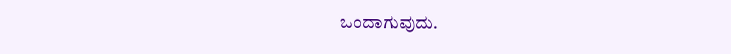ಒಂದಾಗುವುದು.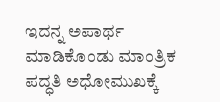ಇದನ್ನ ಅಪಾರ್ಥ ಮಾಡಿಕೊಂಡು ಮಾಂತ್ರಿಕ ಪದ್ಧತಿ ಅಧೋಮುಖಕ್ಕೆ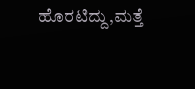ಹೊರಟಿದ್ದು,ಮತ್ತೆ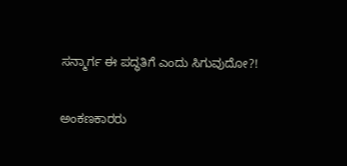ಸನ್ಮಾರ್ಗ ಈ ಪದ್ಧತಿಗೆ ಎಂದು ಸಿಗುವುದೋ?!

ಅಂಕಣಕಾರರು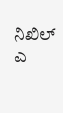ನಿಖಿಲ್ ಎ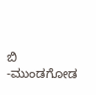ಬಿ -ಮುಂಡಗೋಡ